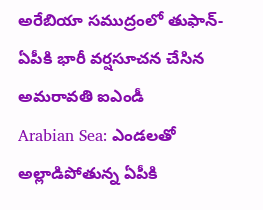అరేబియా సముద్రంలో తుఫాన్- ఏపీకి భారీ వర్షసూచన చేసిన అమరావతి ఐఎండీ
Arabian Sea: ఎండలతో అల్లాడిపోతున్న ఏపీకి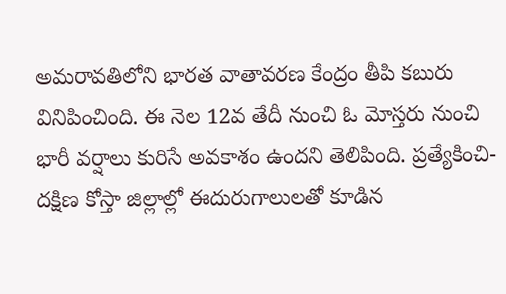అమరావతిలోని భారత వాతావరణ కేంద్రం తీపి కబురు వినిపించింది. ఈ నెల 12వ తేదీ నుంచి ఓ మోస్తరు నుంచి భారీ వర్షాలు కురిసే అవకాశం ఉందని తెలిపింది. ప్రత్యేకించి- దక్షిణ కోస్తా జిల్లాల్లో ఈదురుగాలులతో కూడిన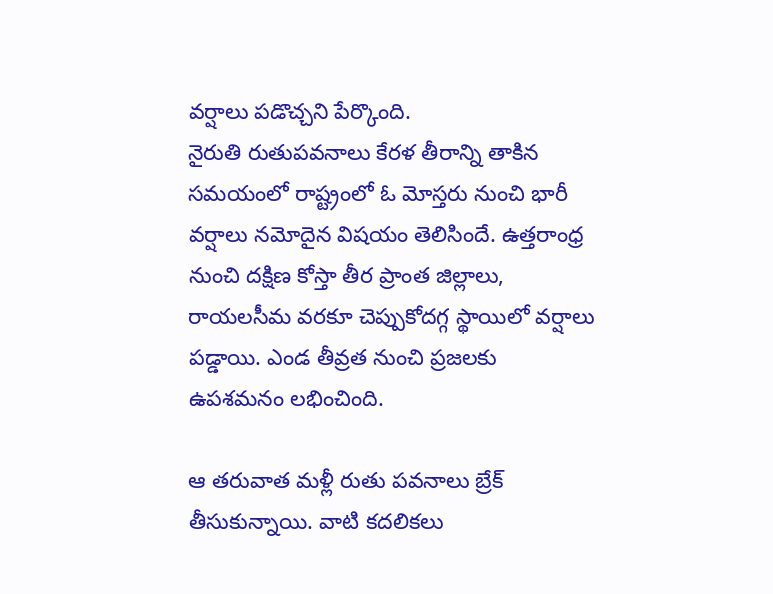వర్షాలు పడొచ్చని పేర్కొంది.
నైరుతి రుతుపవనాలు కేరళ తీరాన్ని తాకిన సమయంలో రాష్ట్రంలో ఓ మోస్తరు నుంచి భారీ వర్షాలు నమోదైన విషయం తెలిసిందే. ఉత్తరాంధ్ర నుంచి దక్షిణ కోస్తా తీర ప్రాంత జిల్లాలు, రాయలసీమ వరకూ చెప్పుకోదగ్గ స్థాయిలో వర్షాలు పడ్డాయి. ఎండ తీవ్రత నుంచి ప్రజలకు ఉపశమనం లభించింది.

ఆ తరువాత మళ్లీ రుతు పవనాలు బ్రేక్ తీసుకున్నాయి. వాటి కదలికలు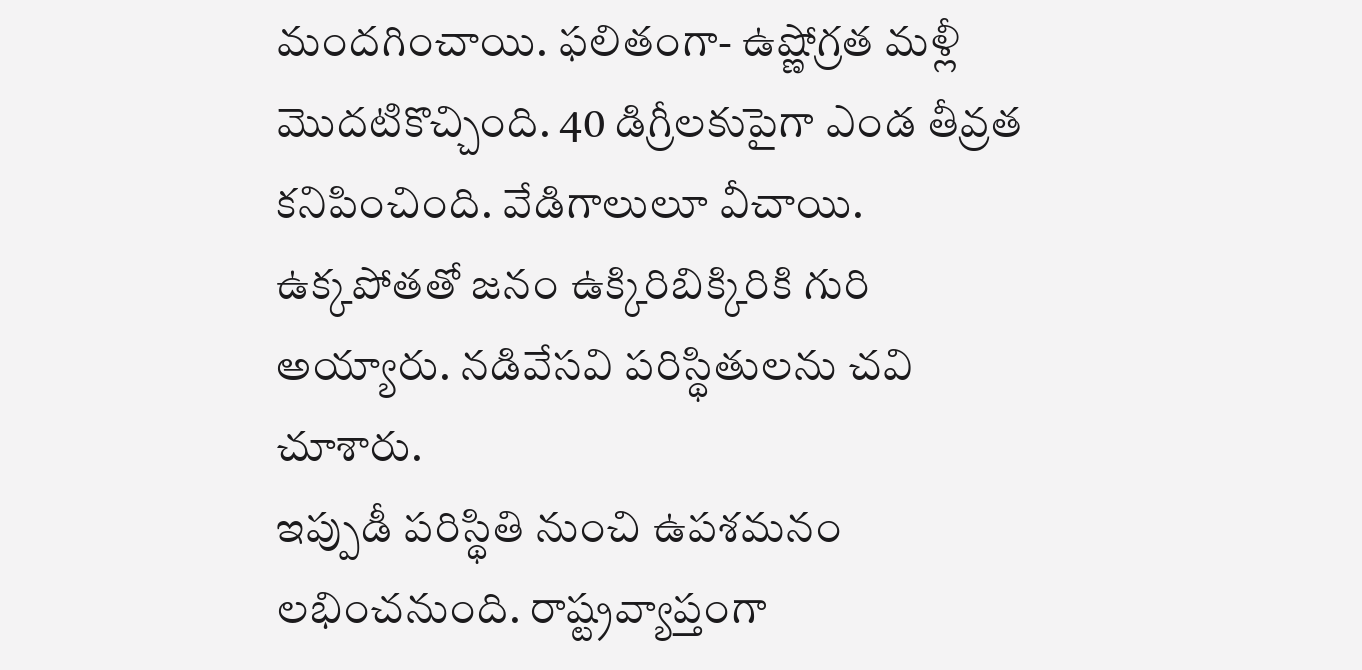మందగించాయి. ఫలితంగా- ఉష్ణోగ్రత మళ్లీ మొదటికొచ్చింది. 40 డిగ్రీలకుపైగా ఎండ తీవ్రత కనిపించింది. వేడిగాలులూ వీచాయి. ఉక్కపోతతో జనం ఉక్కిరిబిక్కిరికి గురి అయ్యారు. నడివేసవి పరిస్థితులను చవి చూశారు.
ఇప్పుడీ పరిస్థితి నుంచి ఉపశమనం లభించనుంది. రాష్ట్రవ్యాప్తంగా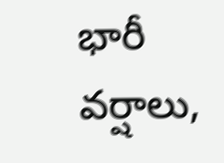భారీ వర్షాలు,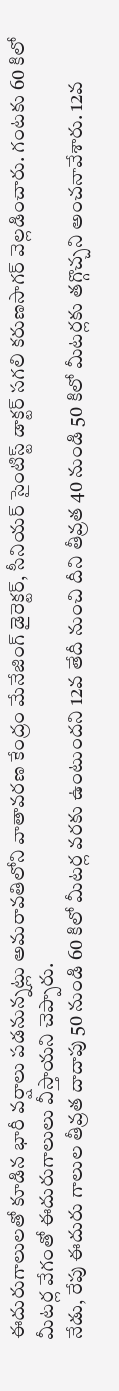ఈదురుగాలులతో కూడిన భారీ వర్షాలు పడనున్నట్లు అమరావతిలోని వాతావరణ కేంద్రం మేనేజింగ్ డైరెక్టర్, సీనియర్ సైంటిస్ట్ డాక్టర్ సగలి కరుణసాగర్ వెల్లడించారు. గంటకు 60 కిలో మీటర్ల వేగంతో ఈదురుగాలులు వీస్తాయని చెప్పారు.
నేడు, రేపు ఈదురు గాలుల తీవ్రత దాదాపు 50 నుండి 60 కిలో మీటర్ల వరకు ఉంటుందని 12వ తేదీ నుంచి దీని తీవ్రత 40 నుండి 50 కిలో మీటర్లకు తగ్గొచ్చని అంచనావేశారు. 12వ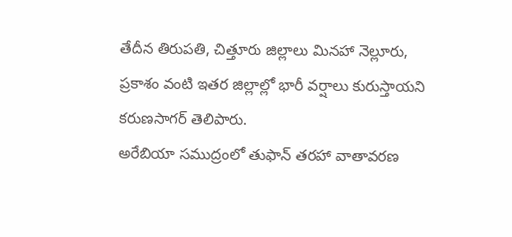తేదీన తిరుపతి, చిత్తూరు జిల్లాలు మినహా నెల్లూరు, ప్రకాశం వంటి ఇతర జిల్లాల్లో భారీ వర్షాలు కురుస్తాయని కరుణసాగర్ తెలిపారు.
అరేబియా సముద్రంలో తుఫాన్ తరహా వాతావరణ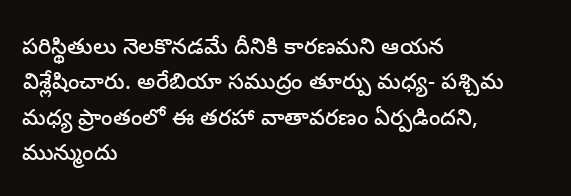పరిస్థితులు నెలకొనడమే దీనికి కారణమని ఆయన విశ్లేషించారు. అరేబియా సముద్రం తూర్పు మధ్య- పశ్చిమ మధ్య ప్రాంతంలో ఈ తరహా వాతావరణం ఏర్పడిందని, మున్ముందు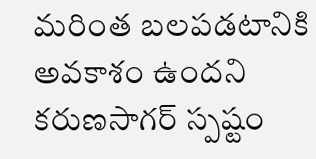మరింత బలపడటానికి అవకాశం ఉందని కరుణసాగర్ స్పష్టం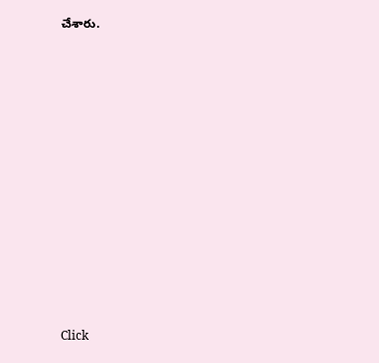చేశారు.












Click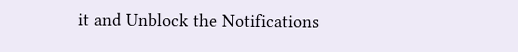it and Unblock the Notifications